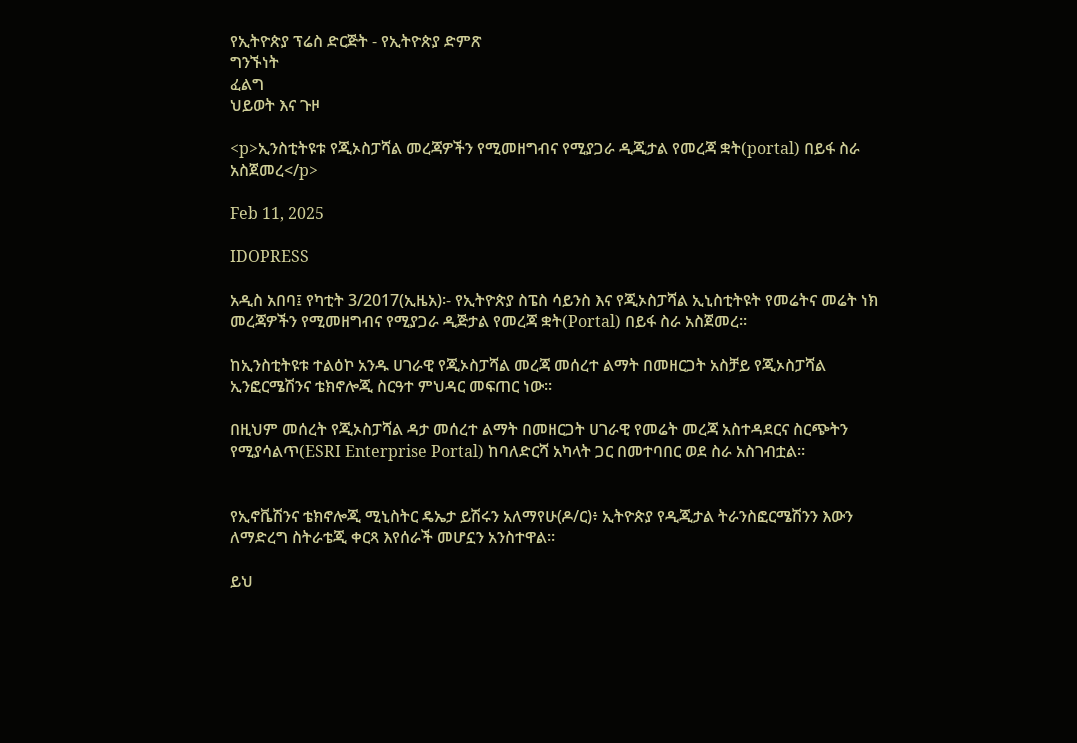የኢትዮጵያ ፕሬስ ድርጅት - የኢትዮጵያ ድምጽ
ግንኙነት
ፈልግ
ህይወት እና ጉዞ

<p>ኢንስቲትዩቱ የጂኦስፓሻል መረጃዎችን የሚመዘግብና የሚያጋራ ዲጂታል የመረጃ ቋት(portal) በይፋ ስራ አስጀመረ</p>

Feb 11, 2025

IDOPRESS

አዲስ አበባ፤ የካቲት 3/2017(ኢዜአ)፡- የኢትዮጵያ ስፔስ ሳይንስ እና የጂኦስፓሻል ኢኒስቲትዩት የመሬትና መሬት ነክ መረጃዎችን የሚመዘግብና የሚያጋራ ዲጅታል የመረጃ ቋት(Portal) በይፋ ስራ አስጀመረ፡፡

ከኢንስቲትዩቱ ተልዕኮ አንዱ ሀገራዊ የጂኦስፓሻል መረጃ መሰረተ ልማት በመዘርጋት አስቻይ የጂኦስፓሻል ኢንፎርሜሽንና ቴክኖሎጂ ስርዓተ ምህዳር መፍጠር ነው።

በዚህም መሰረት የጂኦስፓሻል ዳታ መሰረተ ልማት በመዘርጋት ሀገራዊ የመሬት መረጃ አስተዳደርና ስርጭትን የሚያሳልጥ(ESRI Enterprise Portal) ከባለድርሻ አካላት ጋር በመተባበር ወደ ስራ አስገብቷል።


የኢኖቬሽንና ቴክኖሎጂ ሚኒስትር ዴኤታ ይሽሩን አለማየሁ(ዶ/ር)፥ ኢትዮጵያ የዲጂታል ትራንስፎርሜሽንን እውን ለማድረግ ስትራቴጂ ቀርጻ እየሰራች መሆኗን አንስተዋል።

ይህ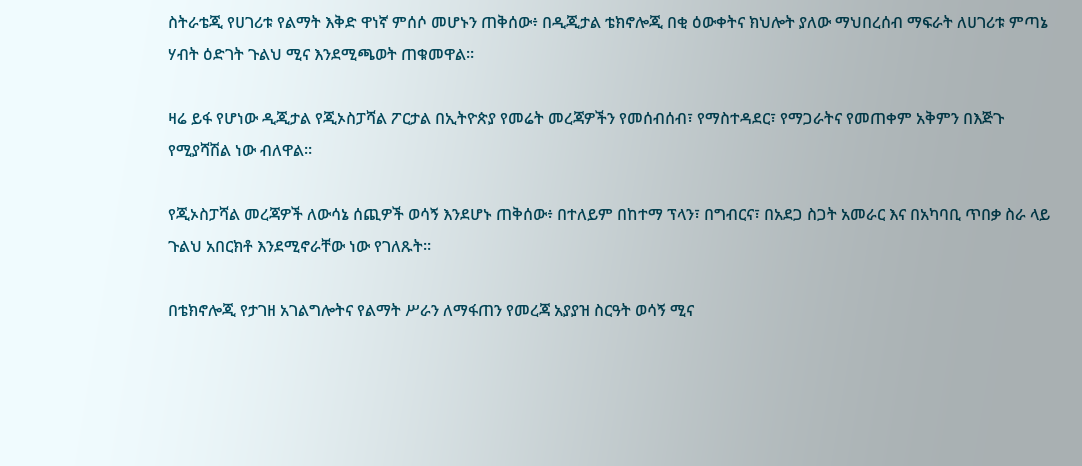ስትራቴጂ የሀገሪቱ የልማት እቅድ ዋነኛ ምሰሶ መሆኑን ጠቅሰው፥ በዲጂታል ቴክኖሎጂ በቂ ዕውቀትና ክህሎት ያለው ማህበረሰብ ማፍራት ለሀገሪቱ ምጣኔ ሃብት ዕድገት ጉልህ ሚና እንደሚጫወት ጠቁመዋል።

ዛሬ ይፋ የሆነው ዲጂታል የጂኦስፓሻል ፖርታል በኢትዮጵያ የመሬት መረጃዎችን የመሰብሰብ፣ የማስተዳደር፣ የማጋራትና የመጠቀም አቅምን በእጅጉ የሚያሻሽል ነው ብለዋል።

የጂኦስፓሻል መረጃዎች ለውሳኔ ሰጪዎች ወሳኝ እንደሆኑ ጠቅሰው፥ በተለይም በከተማ ፕላን፣ በግብርና፣ በአደጋ ስጋት አመራር እና በአካባቢ ጥበቃ ስራ ላይ ጉልህ አበርክቶ እንደሚኖራቸው ነው የገለጹት።

በቴክኖሎጂ የታገዘ አገልግሎትና የልማት ሥራን ለማፋጠን የመረጃ አያያዝ ስርዓት ወሳኝ ሚና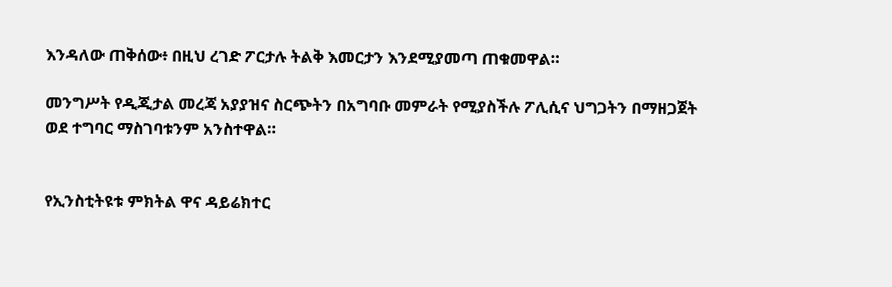እንዳለው ጠቅሰው፥ በዚህ ረገድ ፖርታሉ ትልቅ እመርታን እንደሚያመጣ ጠቁመዋል።

መንግሥት የዲጂታል መረጃ አያያዝና ስርጭትን በአግባቡ መምራት የሚያስችሉ ፖሊሲና ህግጋትን በማዘጋጀት ወደ ተግባር ማስገባቱንም አንስተዋል።


የኢንስቲትዩቱ ምክትል ዋና ዳይሬክተር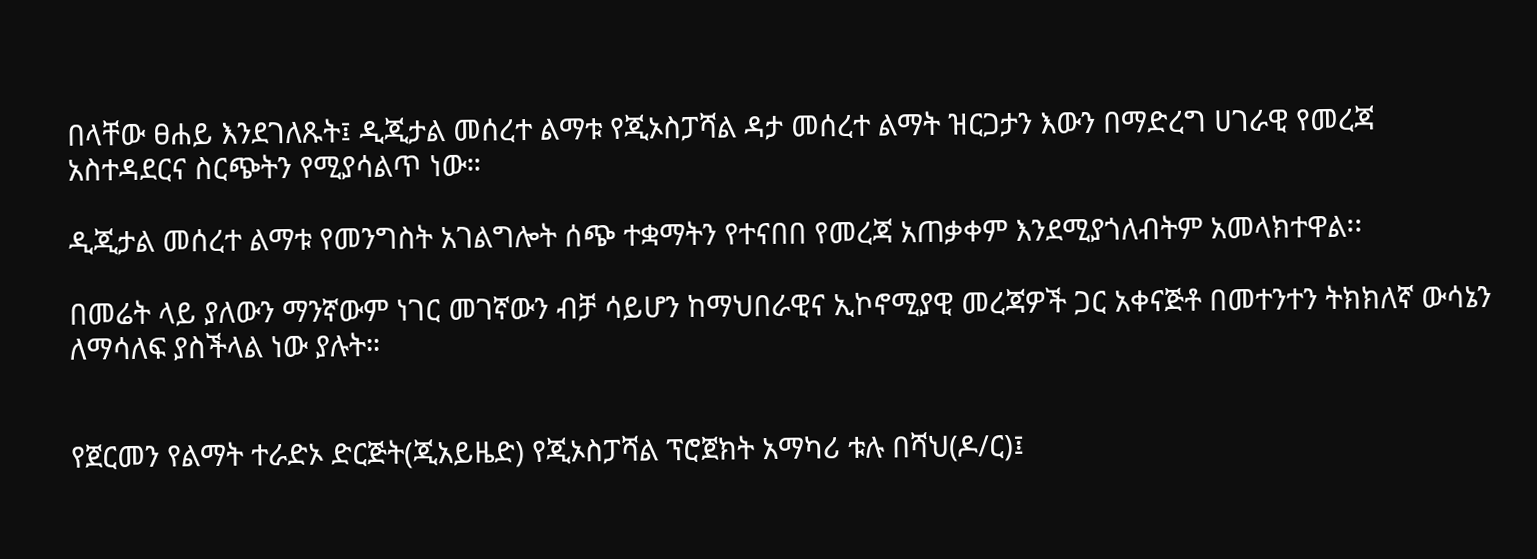በላቸው ፀሐይ እንደገለጹት፤ ዲጂታል መሰረተ ልማቱ የጂኦስፓሻል ዳታ መሰረተ ልማት ዝርጋታን እውን በማድረግ ሀገራዊ የመረጃ አስተዳደርና ስርጭትን የሚያሳልጥ ነው።

ዲጂታል መሰረተ ልማቱ የመንግስት አገልግሎት ሰጭ ተቋማትን የተናበበ የመረጃ አጠቃቀም እንደሚያጎለብትም አመላክተዋል፡፡

በመሬት ላይ ያለውን ማንኛውም ነገር መገኛውን ብቻ ሳይሆን ከማህበራዊና ኢኮኖሚያዊ መረጃዎች ጋር አቀናጅቶ በመተንተን ትክክለኛ ውሳኔን ለማሳለፍ ያስችላል ነው ያሉት።


የጀርመን የልማት ተራድኦ ድርጅት(ጂአይዜድ) የጂኦስፓሻል ፕሮጀክት አማካሪ ቱሉ በሻህ(ዶ/ር)፤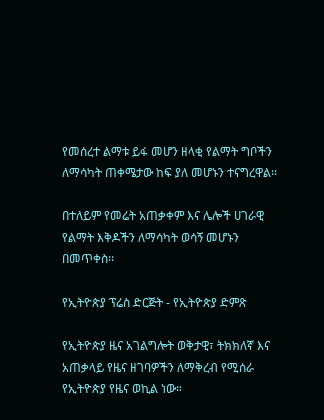የመሰረተ ልማቱ ይፋ መሆን ዘላቂ የልማት ግቦችን ለማሳካት ጠቀሜታው ከፍ ያለ መሆኑን ተናግረዋል፡፡

በተለይም የመሬት አጠቃቀም እና ሌሎች ሀገራዊ የልማት እቅዶችን ለማሳካት ወሳኝ መሆኑን በመጥቀስ፡፡

የኢትዮጵያ ፕሬስ ድርጅት - የኢትዮጵያ ድምጽ

የኢትዮጵያ ዜና አገልግሎት ወቅታዊ፣ ትክክለኛ እና አጠቃላይ የዜና ዘገባዎችን ለማቅረብ የሚሰራ የኢትዮጵያ የዜና ወኪል ነው።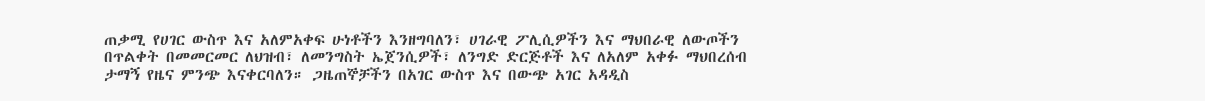ጠቃሚ የሀገር ውስጥ እና አለምአቀፍ ሁነቶችን እንዘግባለን፣ ሀገራዊ ፖሊሲዎችን እና ማህበራዊ ለውጦችን በጥልቀት በመመርመር ለህዝብ፣ ለመንግስት ኤጀንሲዎች፣ ለንግድ ድርጅቶች እና ለአለም አቀፉ ማህበረሰብ ታማኝ የዜና ምንጭ እናቀርባለን። ጋዜጠኞቻችን በአገር ውስጥ እና በውጭ አገር አዳዲስ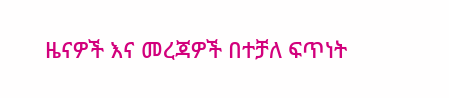ዜናዎች እና መረጃዎች በተቻለ ፍጥነት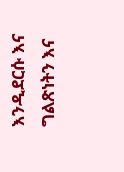እንዲደርሱ እና ግልጽነትን እና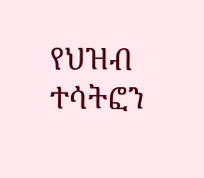የህዝብ ተሳትፎን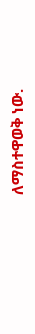ለማስተዋወቅ ነው.